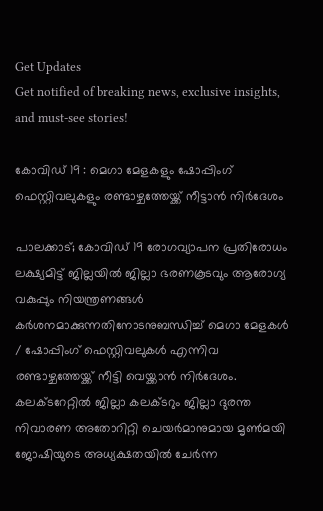Get Updates
Get notified of breaking news, exclusive insights, and must-see stories!

കോവിഡ് 19 : മെഗാ മേളകളും ഷോപ്പിംഗ് ഫെസ്റ്റിവലുകളും രണ്ടാഴ്ചത്തേയ്ക്ക് നീട്ടാന്‍ നിര്‍ദേശം

പാലക്കാട്; കോവിഡ് 19 രോഗവ്യാപന പ്രതിരോധം ലക്ഷ്യമിട്ട് ജില്ലയില്‍ ജില്ലാ ഭരണകൂടവും ആരോഗ്യ വകുപ്പും നിയന്ത്രണങ്ങള്‍ കര്‍ശനമാക്കുന്നതിനോടനുബന്ധിച്ച് മെഗാ മേളകള്‍ / ഷോപ്പിംഗ് ഫെസ്റ്റിവലുകള്‍ എന്നിവ രണ്ടാഴ്ചത്തേയ്ക്ക് നീട്ടി വെയ്ക്കാന്‍ നിര്‍ദേശം. കലക്ടറേറ്റില്‍ ജില്ലാ കലക്ടറും ജില്ലാ ദുരന്ത നിവാരണ അതോറിറ്റി ചെയര്‍മാനുമായ മൃണ്‍മയി ജോഷിയുടെ അധ്യക്ഷതയില്‍ ചേര്‍ന്ന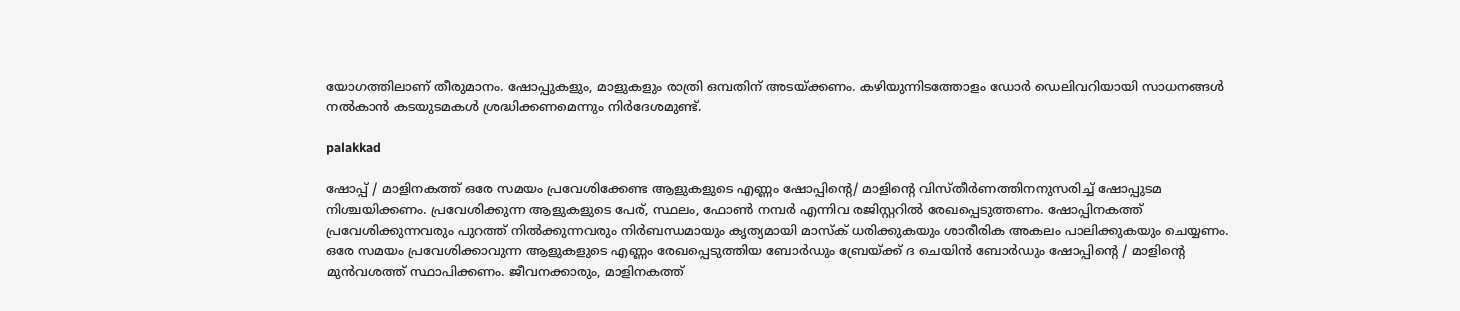യോഗത്തിലാണ് തീരുമാനം. ഷോപ്പുകളും, മാളുകളും രാത്രി ഒമ്പതിന് അടയ്ക്കണം. കഴിയുന്നിടത്തോളം ഡോര്‍ ഡെലിവറിയായി സാധനങ്ങള്‍ നല്‍കാന്‍ കടയുടമകള്‍ ശ്രദ്ധിക്കണമെന്നും നിര്‍ദേശമുണ്ട്.

palakkad

ഷോപ്പ് / മാളിനകത്ത് ഒരേ സമയം പ്രവേശിക്കേണ്ട ആളുകളുടെ എണ്ണം ഷോപ്പിന്റെ/ മാളിന്റെ വിസ്തീര്‍ണത്തിനനുസരിച്ച് ഷോപ്പുടമ നിശ്ചയിക്കണം. പ്രവേശിക്കുന്ന ആളുകളുടെ പേര്, സ്ഥലം, ഫോണ്‍ നമ്പര്‍ എന്നിവ രജിസ്റ്ററില്‍ രേഖപ്പെടുത്തണം. ഷോപ്പിനകത്ത് പ്രവേശിക്കുന്നവരും പുറത്ത് നില്‍ക്കുന്നവരും നിര്‍ബന്ധമായും കൃത്യമായി മാസ്‌ക് ധരിക്കുകയും ശാരീരിക അകലം പാലിക്കുകയും ചെയ്യണം. ഒരേ സമയം പ്രവേശിക്കാവുന്ന ആളുകളുടെ എണ്ണം രേഖപ്പെടുത്തിയ ബോര്‍ഡും ബ്രേയ്ക്ക് ദ ചെയിന്‍ ബോര്‍ഡും ഷോപ്പിന്റെ / മാളിന്റെ മുന്‍വശത്ത് സ്ഥാപിക്കണം. ജീവനക്കാരും, മാളിനകത്ത്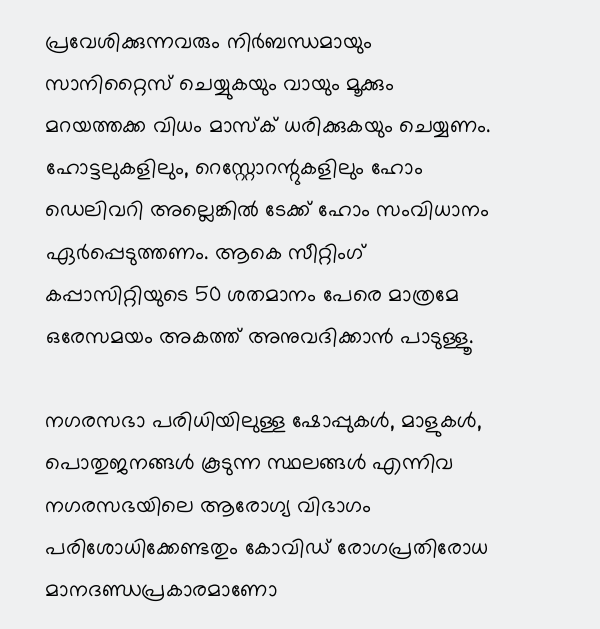പ്രവേശിക്കുന്നവരും നിര്‍ബന്ധമായും സാനിറ്റൈസ് ചെയ്യുകയും വായും മൂക്കും മറയത്തക്ക വിധം മാസ്‌ക് ധരിക്കുകയും ചെയ്യണം. ഹോട്ടലുകളിലും, റെസ്റ്റോറന്റുകളിലും ഹോം ഡെലിവറി അല്ലെങ്കില്‍ ടേക്ക് ഹോം സംവിധാനം ഏര്‍പ്പെടുത്തണം. ആകെ സീറ്റിംഗ് കപ്പാസിറ്റിയുടെ 50 ശതമാനം പേരെ മാത്രമേ ഒരേസമയം അകത്ത് അനുവദിക്കാന്‍ പാടുള്ളൂ.

നഗരസഭാ പരിധിയിലുള്ള ഷോപ്പുകള്‍, മാളുകള്‍, പൊതുജനങ്ങള്‍ കൂടുന്ന സ്ഥലങ്ങള്‍ എന്നിവ നഗരസഭയിലെ ആരോഗ്യ വിഭാഗം പരിശോധിക്കേണ്ടതും കോവിഡ് രോഗപ്രതിരോധ മാനദണ്ഡപ്രകാരമാണോ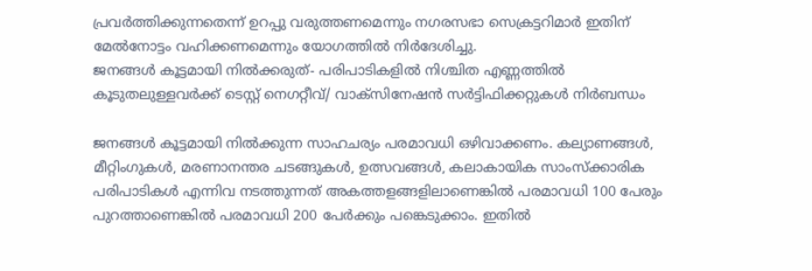പ്രവര്‍ത്തിക്കുന്നതെന്ന് ഉറപ്പു വരുത്തണമെന്നും നഗരസഭാ സെക്രട്ടറിമാര്‍ ഇതിന് മേല്‍നോട്ടം വഹിക്കണമെന്നും യോഗത്തില്‍ നിര്‍ദേശിച്ചു.
ജനങ്ങള്‍ കൂട്ടമായി നില്‍ക്കരുത്- പരിപാടികളില്‍ നിശ്ചിത എണ്ണത്തില്‍ കൂടുതലുള്ളവര്‍ക്ക് ടെസ്റ്റ് നെഗറ്റീവ്/ വാക്സിനേഷന്‍ സര്‍ട്ടിഫിക്കറ്റുകള്‍ നിര്‍ബന്ധം

ജനങ്ങള്‍ കൂട്ടമായി നില്‍ക്കുന്ന സാഹചര്യം പരമാവധി ഒഴിവാക്കണം. കല്യാണങ്ങള്‍, മീറ്റിംഗുകള്‍, മരണാനന്തര ചടങ്ങുകള്‍, ഉത്സവങ്ങള്‍, കലാകായിക സാംസ്‌ക്കാരിക പരിപാടികള്‍ എന്നിവ നടത്തുന്നത് അകത്തളങ്ങളിലാണെങ്കില്‍ പരമാവധി 100 പേരും പുറത്താണെങ്കില്‍ പരമാവധി 200 പേര്‍ക്കും പങ്കെടുക്കാം. ഇതില്‍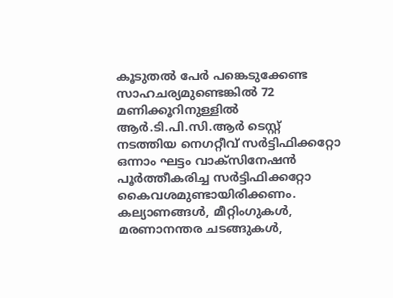കൂടുതല്‍ പേര്‍ പങ്കെടുക്കേണ്ട സാഹചര്യമുണ്ടെങ്കില്‍ 72 മണിക്കൂറിനുള്ളില്‍ ആര്‍.ടി.പി.സി.ആര്‍ ടെസ്റ്റ് നടത്തിയ നെഗറ്റീവ് സര്‍ട്ടിഫിക്കറ്റോ ഒന്നാം ഘട്ടം വാക്സിനേഷന്‍ പൂര്‍ത്തീകരിച്ച സര്‍ട്ടിഫിക്കറ്റോ കൈവശമുണ്ടായിരിക്കണം. കല്യാണങ്ങള്‍, മീറ്റിംഗുകള്‍, മരണാനന്തര ചടങ്ങുകള്‍,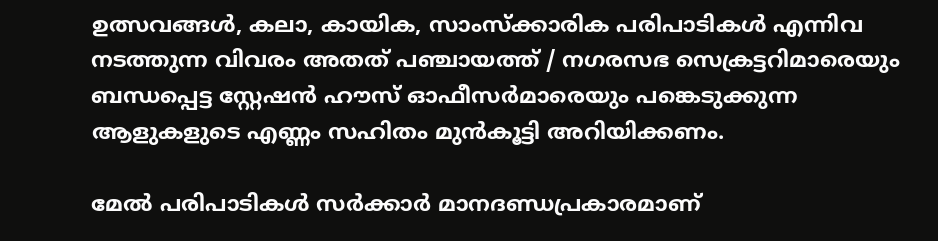ഉത്സവങ്ങള്‍, കലാ, കായിക, സാംസ്‌ക്കാരിക പരിപാടികള്‍ എന്നിവ നടത്തുന്ന വിവരം അതത് പഞ്ചായത്ത് / നഗരസഭ സെക്രട്ടറിമാരെയും ബന്ധപ്പെട്ട സ്റ്റേഷന്‍ ഹൗസ് ഓഫീസര്‍മാരെയും പങ്കെടുക്കുന്ന ആളുകളുടെ എണ്ണം സഹിതം മുന്‍കൂട്ടി അറിയിക്കണം.

മേല്‍ പരിപാടികള്‍ സര്‍ക്കാര്‍ മാനദണ്ഡപ്രകാരമാണ്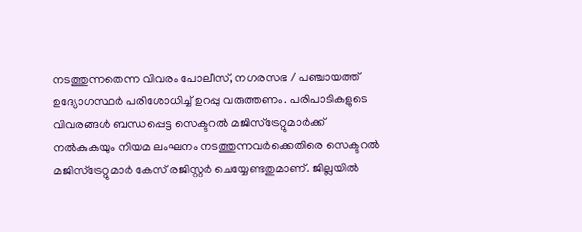നടത്തുന്നതെന്ന വിവരം പോലീസ്, നഗരസഭ / പഞ്ചായത്ത് ഉദ്യോഗസ്ഥര്‍ പരിശോധിച്ച് ഉറപ്പു വരുത്തണം. പരിപാടികളുടെ വിവരങ്ങള്‍ ബന്ധപ്പെട്ട സെക്ടറല്‍ മജിസ്ട്രേറ്റുമാര്‍ക്ക് നല്‍കുകയും നിയമ ലംഘനം നടത്തുന്നവര്‍ക്കെതിരെ സെക്ടറല്‍ മജിസ്ട്രേറ്റുമാര്‍ കേസ് രജിസ്റ്റര്‍ ചെയ്യേണ്ടതുമാണ്. ജില്ലയില്‍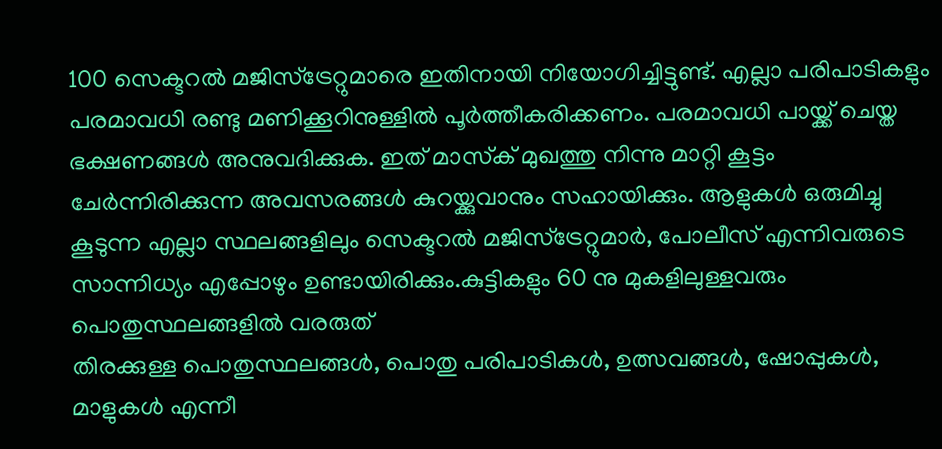100 സെക്ടറല്‍ മജിസ്ട്രേറ്റുമാരെ ഇതിനായി നിയോഗിച്ചിട്ടുണ്ട്. എല്ലാ പരിപാടികളും പരമാവധി രണ്ടു മണിക്കൂറിനുള്ളില്‍ പൂര്‍ത്തീകരിക്കണം. പരമാവധി പായ്ക്ക് ചെയ്ത ഭക്ഷണങ്ങള്‍ അനുവദിക്കുക. ഇത് മാസ്‌ക് മുഖത്തു നിന്നു മാറ്റി കൂട്ടം ചേര്‍ന്നിരിക്കുന്ന അവസരങ്ങള്‍ കുറയ്ക്കുവാനും സഹായിക്കും. ആളുകള്‍ ഒരുമിച്ചു കൂടുന്ന എല്ലാ സ്ഥലങ്ങളിലും സെക്ടറല്‍ മജിസ്ട്രേറ്റുമാര്‍, പോലീസ് എന്നിവരുടെ സാന്നിധ്യം എപ്പോഴും ഉണ്ടായിരിക്കും.കുട്ടികളും 60 നു മുകളിലുള്ളവരും പൊതുസ്ഥലങ്ങളില്‍ വരരുത്
തിരക്കുള്ള പൊതുസ്ഥലങ്ങള്‍, പൊതു പരിപാടികള്‍, ഉത്സവങ്ങള്‍, ഷോപ്പുകള്‍, മാളുകള്‍ എന്നീ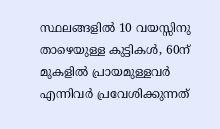സ്ഥലങ്ങളില്‍ 10 വയസ്സിനു താഴെയുള്ള കുട്ടികള്‍, 60ന് മുകളില്‍ പ്രായമുള്ളവര്‍ എന്നിവര്‍ പ്രവേശിക്കുന്നത്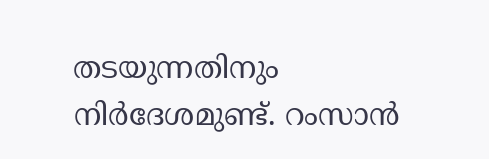തടയുന്നതിനും നിര്‍ദേശമുണ്ട്. റംസാന്‍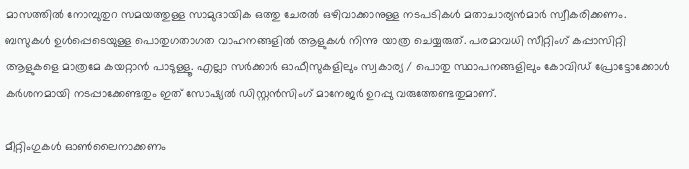മാസത്തില്‍ നോമ്പുതുറ സമയത്തുള്ള സാമുദായിക ഒത്തു ചേരല്‍ ഒഴിവാക്കാനുള്ള നടപടികള്‍ മതാചാര്യന്‍മാര്‍ സ്വീകരിക്കണം. ബസുകള്‍ ഉള്‍പ്പെടെയുള്ള പൊതുഗതാഗത വാഹനങ്ങളില്‍ ആളുകള്‍ നിന്നു യാത്ര ചെയ്യരുത്. പരമാവധി സീറ്റിംഗ് കപ്പാസിറ്റി ആളുകളെ മാത്രമേ കയറ്റാന്‍ പാടുള്ളൂ. എല്ലാ സര്‍ക്കാര്‍ ഓഫീസുകളിലും സ്വകാര്യ / പൊതു സ്ഥാപനങ്ങളിലും കോവിഡ് പ്രോട്ടോക്കോള്‍ കര്‍ശനമായി നടപ്പാക്കേണ്ടതും ഇത് സോഷ്യല്‍ ഡിസ്റ്റന്‍സിംഗ് മാനേജര്‍ ഉറപ്പു വരുത്തേണ്ടതുമാണ്.

മീറ്റിംഗുകള്‍ ഓണ്‍ലൈനാക്കണം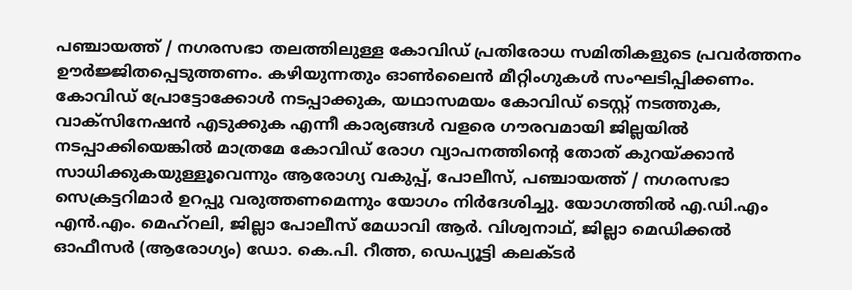പഞ്ചായത്ത് / നഗരസഭാ തലത്തിലുള്ള കോവിഡ് പ്രതിരോധ സമിതികളുടെ പ്രവര്‍ത്തനം ഊര്‍ജ്ജിതപ്പെടുത്തണം. കഴിയുന്നതും ഓണ്‍ലൈന്‍ മീറ്റിംഗുകള്‍ സംഘടിപ്പിക്കണം. കോവിഡ് പ്രോട്ടോക്കോള്‍ നടപ്പാക്കുക, യഥാസമയം കോവിഡ് ടെസ്റ്റ് നടത്തുക, വാക്സിനേഷന്‍ എടുക്കുക എന്നീ കാര്യങ്ങള്‍ വളരെ ഗൗരവമായി ജില്ലയില്‍ നടപ്പാക്കിയെങ്കില്‍ മാത്രമേ കോവിഡ് രോഗ വ്യാപനത്തിന്റെ തോത് കുറയ്ക്കാന്‍ സാധിക്കുകയുള്ളൂവെന്നും ആരോഗ്യ വകുപ്പ്, പോലീസ്, പഞ്ചായത്ത് / നഗരസഭാ സെക്രട്ടറിമാര്‍ ഉറപ്പു വരുത്തണമെന്നും യോഗം നിര്‍ദേശിച്ചു. യോഗത്തില്‍ എ.ഡി.എം എന്‍.എം. മെഹ്റലി, ജില്ലാ പോലീസ് മേധാവി ആര്‍. വിശ്വനാഥ്, ജില്ലാ മെഡിക്കല്‍ ഓഫീസര്‍ (ആരോഗ്യം) ഡോ. കെ.പി. റീത്ത, ഡെപ്യൂട്ടി കലക്ടര്‍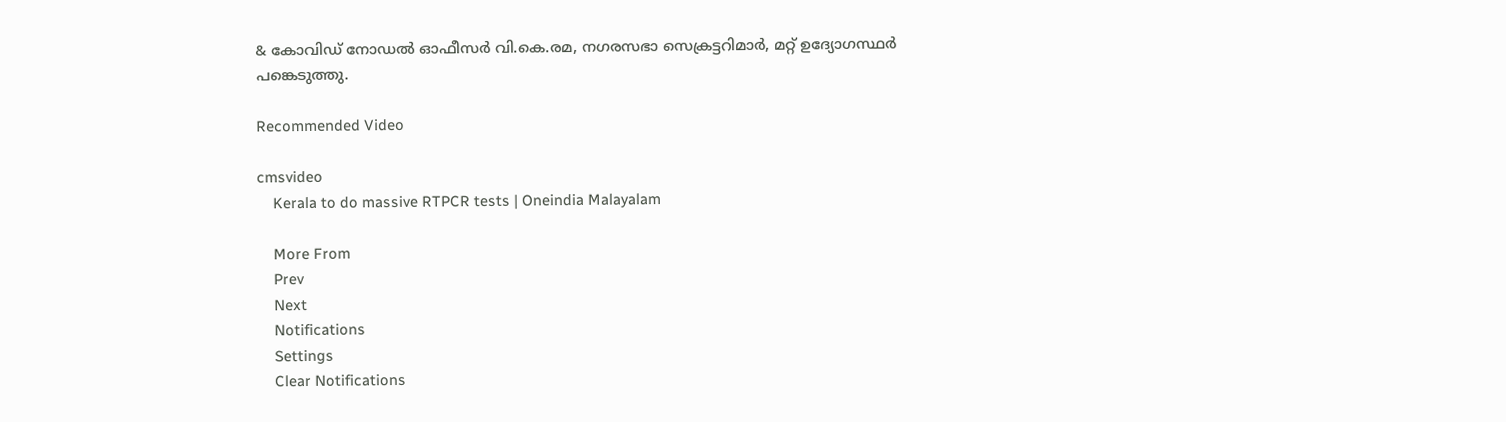& കോവിഡ് നോഡല്‍ ഓഫീസര്‍ വി.കെ.രമ, നഗരസഭാ സെക്രട്ടറിമാര്‍, മറ്റ് ഉദ്യോഗസ്ഥര്‍ പങ്കെടുത്തു.

Recommended Video

cmsvideo
    Kerala to do massive RTPCR tests | Oneindia Malayalam

    More From
    Prev
    Next
    Notifications
    Settings
    Clear Notifications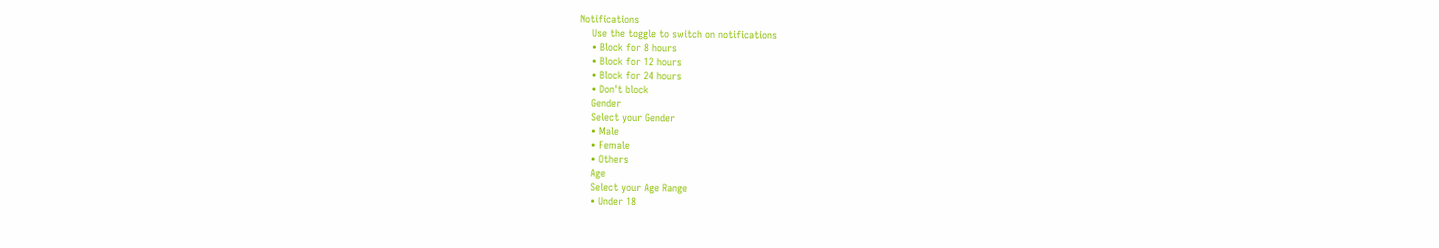Notifications
    Use the toggle to switch on notifications
    • Block for 8 hours
    • Block for 12 hours
    • Block for 24 hours
    • Don't block
    Gender
    Select your Gender
    • Male
    • Female
    • Others
    Age
    Select your Age Range
    • Under 18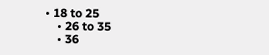• 18 to 25
    • 26 to 35
    • 36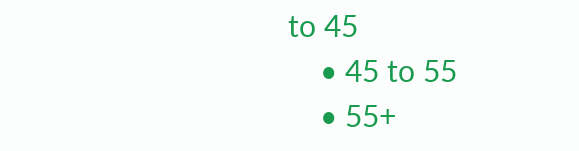to 45
    • 45 to 55
    • 55+